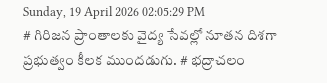Sunday, 19 April 2026 02:05:29 PM
# గిరిజన ప్రాంతాలకు వైద్య సేవల్లో నూతన దిశగా ప్రభుత్వం కీలక ముందడుగు. # భద్రాచలం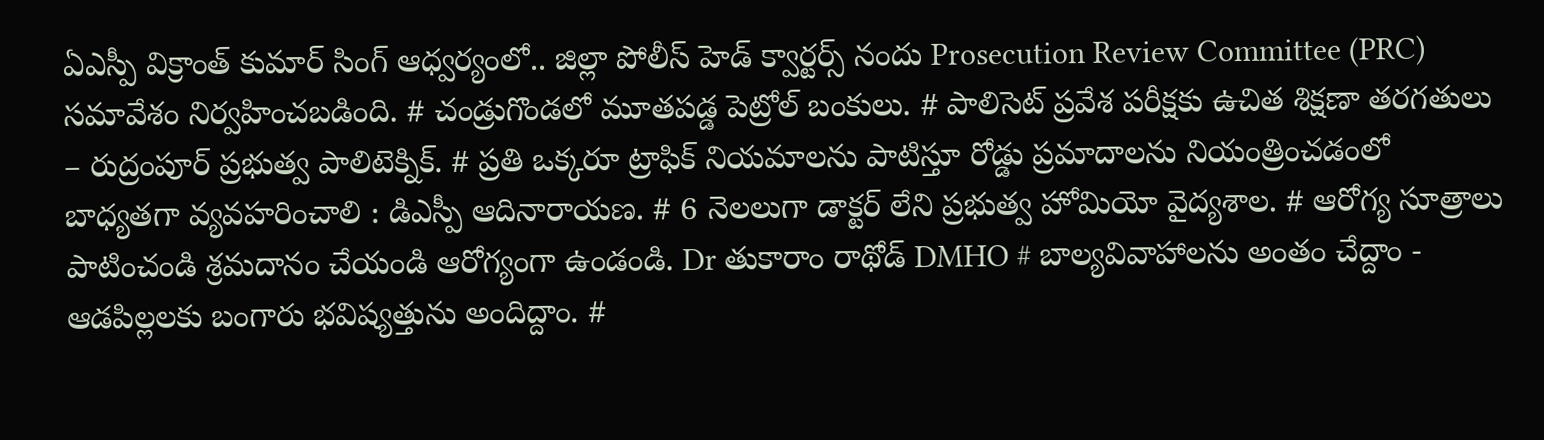ఏఎస్పీ విక్రాంత్ కుమార్ సింగ్ ఆధ్వర్యంలో.. జిల్లా పోలీస్ హెడ్ క్వార్టర్స్ నందు Prosecution Review Committee (PRC) సమావేశం నిర్వహించబడింది. # చండ్రుగొండలో మూతపడ్డ పెట్రోల్ బంకులు. # పాలిసెట్ ప్రవేశ పరీక్షకు ఉచిత శిక్షణా తరగతులు – రుద్రంపూర్ ప్రభుత్వ పాలిటెక్నిక్. # ప్రతి ఒక్కరూ ట్రాఫిక్ నియమాలను పాటిస్తూ రోడ్డు ప్రమాదాలను నియంత్రించడంలో బాధ్యతగా వ్యవహరించాలి : డిఎస్పీ ఆదినారాయణ. # 6 నెలలుగా డాక్టర్ లేని ప్రభుత్వ హోమియో వైద్యశాల. # ఆరోగ్య సూత్రాలు పాటించండి శ్రమదానం చేయండి ఆరోగ్యంగా ఉండండి. Dr తుకారాం రాథోడ్ DMHO # బాల్యవివాహాలను అంతం చేద్దాం - ఆడపిల్లలకు బంగారు భవిష్యత్తును అందిద్దాం. #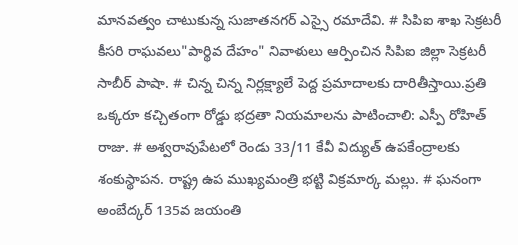మానవత్వం చాటుకున్న సుజాతనగర్ ఎస్సై రమాదేవి. # సిపిఐ శాఖ సెక్రటరీ కీసరి రాఘవలు"పార్థివ దేహం" నివాళులు ఆర్పించిన సిపిఐ జిల్లా సెక్రటరీ సాబీర్ పాషా. # చిన్న చిన్న నిర్లక్ష్యాలే పెద్ద ప్రమాదాలకు దారితీస్తాయి.ప్రతి ఒక్కరూ కచ్చితంగా రోడ్డు భద్రతా నియమాలను పాటించాలి: ఎస్పీ రోహిత్ రాజు. # అశ్వరావుపేటలో రెండు 33/11 కేవీ విద్యుత్ ఉపకేంద్రాలకు శంకుస్థాపన. రాష్ట్ర ఉప ముఖ్యమంత్రి భట్టి విక్రమార్క మల్లు. # ఘనంగా అంబేద్కర్ 135వ జయంతి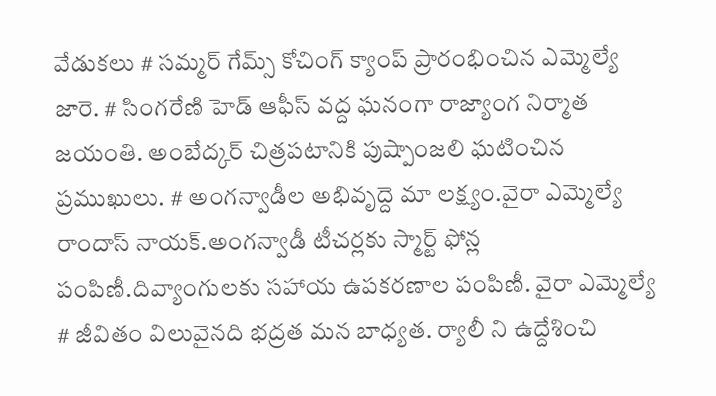వేడుకలు # సమ్మర్ గేమ్స్ కోచింగ్ క్యాంప్ ప్రారంభించిన ఎమ్మెల్యే జారె. # సింగరేణి హెడ్ ఆఫీస్ వద్ద ఘనంగా రాజ్యాంగ నిర్మాత జయంతి. అంబేద్కర్ చిత్రపటానికి పుష్పాంజలి ఘటించిన ప్రముఖులు. # అంగన్వాడీల అభివృద్దె మా లక్ష్యం.వైరా ఎమ్మెల్యే రాందాస్ నాయక్.అంగన్వాడీ టీచర్లకు స్మార్ట్ ఫోన్ల పంపిణీ.దివ్యాంగులకు సహాయ ఉపకరణాల పంపిణీ. వైరా ఎమ్మెల్యే # జీవితం విలువైనది భద్రత మన బాధ్యత. ర్యాలీ ని ఉద్దేశించి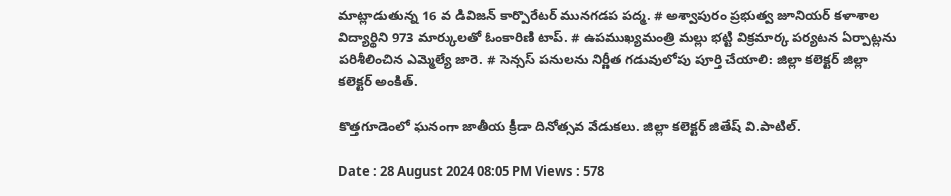మాట్లాడుతున్న 16 వ డివిజన్ కార్పొరేటర్ మునగడప పద్మ. # అశ్వాపురం ప్రభుత్వ జూనియర్ కళాశాల విద్యార్థిని 973 మార్కులతో ఓంకారిణి టాప్. # ఉపముఖ్యమంత్రి మల్లు భట్టి విక్రమార్క పర్యటన ఏర్పాట్లను పరిశీలించిన ఎమ్మెల్యే జారె. # సెన్సస్ పనులను నిర్ణీత గడువులోపు పూర్తి చేయాలి: జిల్లా కలెక్టర్ జిల్లా కలెక్టర్ అంకిత్.

కొత్తగూడెంలో ఘనంగా జాతీయ క్రీడా దినోత్సవ వేడుకలు. జిల్లా కలెక్టర్ జితేష్ వి.పాటిల్.

Date : 28 August 2024 08:05 PM Views : 578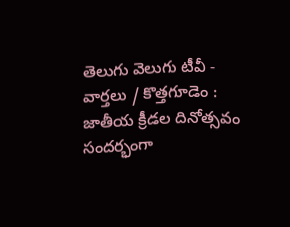తెలుగు వెలుగు టీవీ - వార్తలు / కొత్తగూడెం : జాతీయ క్రీడల దినోత్సవం సందర్భంగా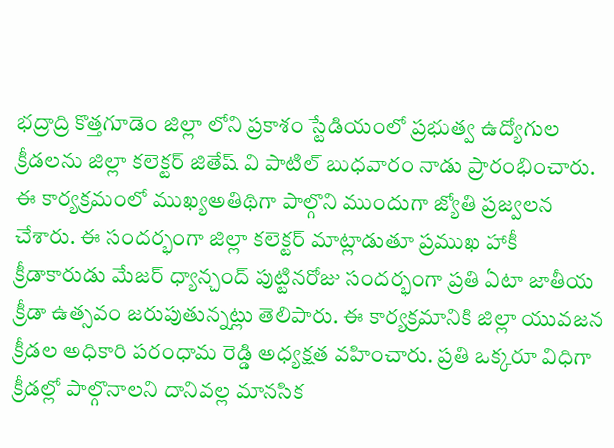భద్రాద్రి కొత్తగూడెం జిల్లా లోని ప్రకాశం స్టేడియంలో ప్రభుత్వ ఉద్యోగుల క్రీడలను జిల్లా కలెక్టర్ జితేష్ వి పాటిల్ బుధవారం నాడు ప్రారంభించారు. ఈ కార్యక్రమంలో ముఖ్యఅతిథిగా పాల్గొని ముందుగా జ్యోతి ప్రజ్వలన చేశారు. ఈ సందర్భంగా జిల్లా కలెక్టర్ మాట్లాడుతూ ప్రముఖ హాకీ క్రీడాకారుడు మేజర్ ధ్యాన్చంద్ పుట్టినరోజు సందర్భంగా ప్రతి ఏటా జాతీయ క్రీడా ఉత్సవం జరుపుతున్నట్లు తెలిపారు. ఈ కార్యక్రమానికి జిల్లా యువజన క్రీడల అధికారి పరంధామ రెడ్డి అధ్యక్షత వహించారు. ప్రతి ఒక్కరూ విధిగా క్రీడల్లో పాల్గొనాలని దానివల్ల మానసిక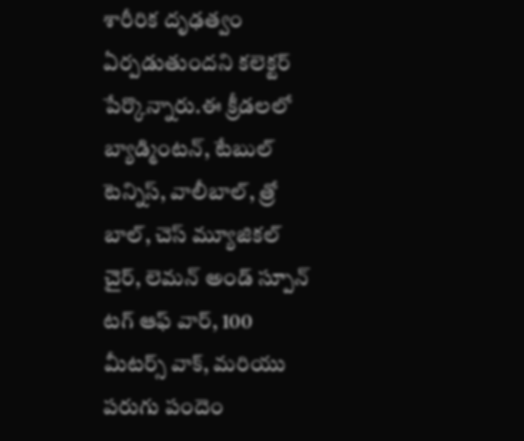శారీరిక దృఢత్వం ఏర్పడుతుందని కలెక్టర్ పేర్కొన్నారు.ఈ క్రీడలలో బ్యాడ్మింటన్, టేబుల్ టెన్నిస్, వాలీబాల్, త్రో బాల్, చెస్ మ్యూజికల్ చైర్, లెమన్ అండ్ స్పూన్ టగ్ ఆఫ్ వార్, 100 మీటర్స్ వాక్, మరియు పరుగు పందెం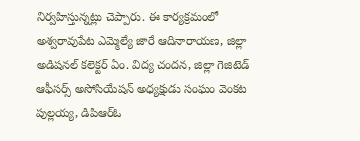నిర్వహిస్తున్నట్లు చెప్పారు. ఈ కార్యక్రమంలో అశ్వరావుపేట ఎమ్మెల్యే జారే ఆదినారాయణ, జిల్లా అడిషనల్ కలెక్టర్ ఏం. విద్య చందన, జిల్లా గెజిటెడ్ ఆఫీసర్స్ అసోసియేషన్ అధ్యక్షుడు సంఘం వెంకట పుల్లయ్య, డిపిఆర్ఓ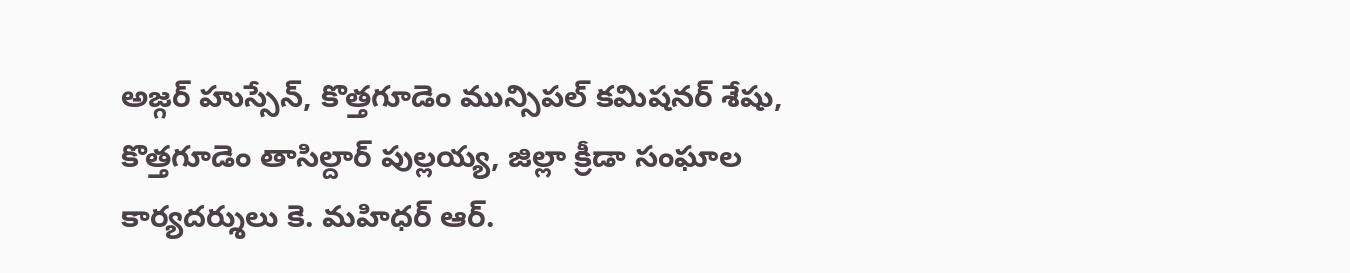అజ్గర్ హుస్సేన్, కొత్తగూడెం మున్సిపల్ కమిషనర్ శేషు, కొత్తగూడెం తాసిల్దార్ పుల్లయ్య, జిల్లా క్రీడా సంఘాల కార్యదర్శులు కె. మహిధర్ ఆర్.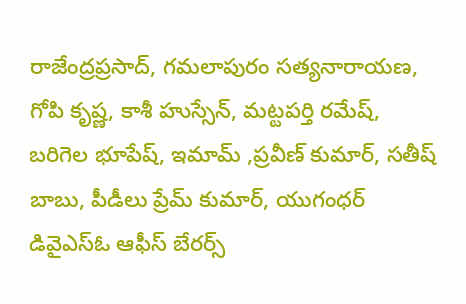రాజేంద్రప్రసాద్, గమలాపురం సత్యనారాయణ, గోపి కృష్ణ, కాశీ హుస్సేన్, మట్టపర్తి రమేష్, బరిగెల భూపేష్, ఇమామ్ ,ప్రవీణ్ కుమార్, సతీష్ బాబు, పీడీలు ప్రేమ్ కుమార్, యుగంధర్ డివైఎస్ఓ ఆఫీస్ బేరర్స్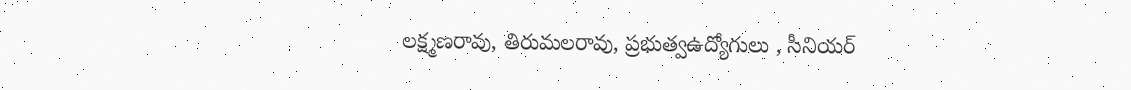లక్ష్మణరావు, తిరుమలరావు, ప్రభుత్వఉద్యోగులు , సీనియర్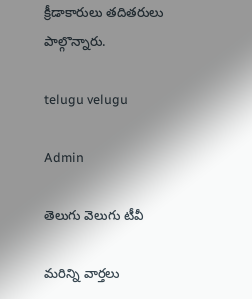క్రీడాకారులు తదితరులు పాల్గొన్నారు.

telugu velugu

Admin

తెలుగు వెలుగు టీవీ

మరిన్ని వార్తలు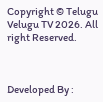Copyright © Telugu Velugu TV 2026. All right Reserved.



Developed By :